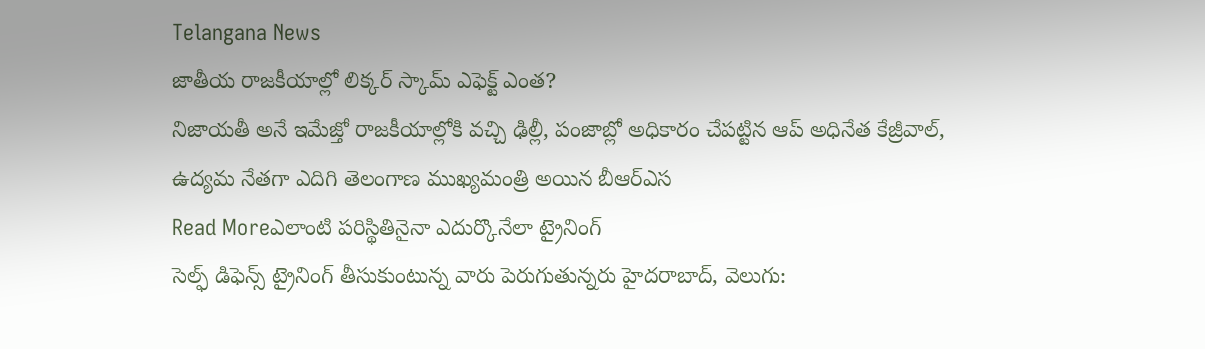Telangana News
జాతీయ రాజకీయాల్లో లిక్కర్ స్కామ్ ఎఫెక్ట్ ఎంత?
నిజాయతీ అనే ఇమేజ్తో రాజకీయాల్లోకి వచ్చి ఢిల్లీ, పంజాబ్లో అధికారం చేపట్టిన ఆప్ అధినేత కేజ్రీవాల్, ఉద్యమ నేతగా ఎదిగి తెలంగాణ ముఖ్యమంత్రి అయిన బీఆర్ఎస
Read Moreఎలాంటి పరిస్థితినైనా ఎదుర్కొనేలా ట్రైనింగ్
సెల్ఫ్ డిఫెన్స్ ట్రైనింగ్ తీసుకుంటున్న వారు పెరుగుతున్నరు హైదరాబాద్, వెలుగు: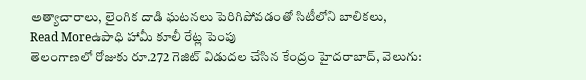అత్యాచారాలు, లైంగిక దాడి ఘటనలు పెరిగిపోవడంతో సిటీలోని బాలికలు,
Read Moreఉపాధి హామీ కూలీ రేట్ల పెంపు
తెలంగాణలో రోజుకు రూ.272 గెజిట్ విడుదల చేసిన కేంద్రం హైదరాబాద్, వెలుగు: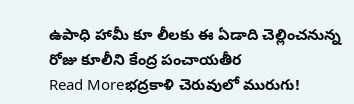ఉపాధి హామీ కూ లీలకు ఈ ఏడాది చెల్లించనున్న రోజు కూలీని కేంద్ర పంచాయతీర
Read Moreభద్రకాళి చెరువులో మురుగు!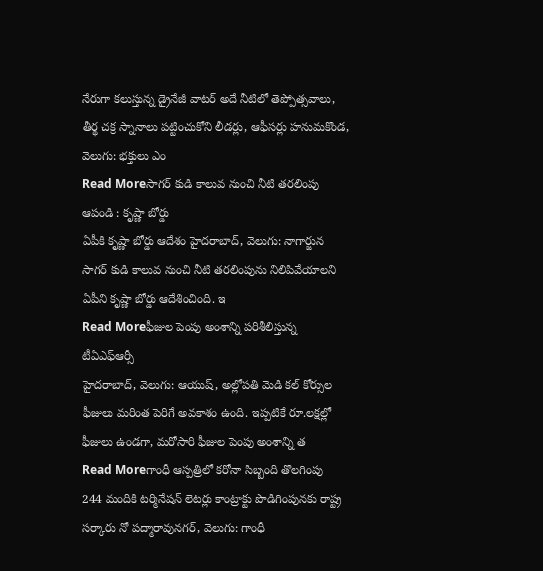నేరుగా కలుస్తున్న డ్రైనేజీ వాటర్ అదే నీటిలో తెప్పోత్సవాలు, తీర్థ చక్ర స్నానాలు పట్టించుకోని లీడర్లు, ఆఫీసర్లు హనుమకొండ, వెలుగు: భక్తులు ఎం
Read Moreసాగర్ కుడి కాలువ నుంచి నీటి తరలింపు ఆపండి : కృష్ణా బోర్డు
ఏపీకి కృష్ణా బోర్డు ఆదేశం హైదరాబాద్, వెలుగు: నాగార్జున సాగర్ కుడి కాలువ నుంచి నీటి తరలింపును నిలిపివేయాలని ఏపీని కృష్ణా బోర్డు ఆదేశించింది. ఇ
Read Moreఫీజుల పెంపు అంశాన్ని పరిశీలిస్తున్న టీఏఎఫ్ఆర్సీ
హైదరాబాద్, వెలుగు: ఆయుష్, అల్లోపతి మెడి కల్ కోర్సుల ఫీజులు మరింత పెరిగే అవకాశం ఉంది. ఇప్పటికే రూ.లక్షల్లో ఫీజులు ఉండగా, మరోసారి ఫీజుల పెంపు అంశాన్ని త
Read Moreగాంధీ ఆస్పత్రిలో కరోనా సిబ్బంది తొలగింపు
244 మందికి టర్మినేషన్ లెటర్లు కాంట్రాక్టు పొడిగింపునకు రాష్ట్ర సర్కారు నో పద్మారావునగర్, వెలుగు: గాంధీ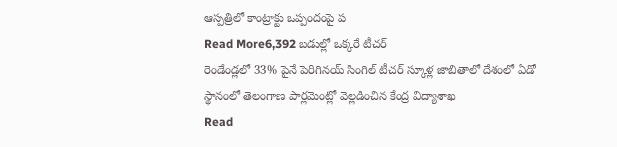ఆస్పత్రిలో కాంట్రాక్టు ఒప్పందంపై ప
Read More6,392 బడుల్లో ఒక్కరే టీచర్
రెండేండ్లలో 33% పైనే పెరిగినయ్ సింగిల్ టీచర్ స్కూళ్ల జాబితాలో దేశంలో ఏడో స్థానంలో తెలంగాణ పార్లమెంట్లో వెల్లడించిన కేంద్ర విద్యాశాఖ
Read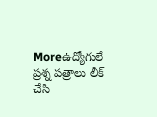Moreఉద్యోగులే ప్రశ్న పత్రాలు లీక్ చేసి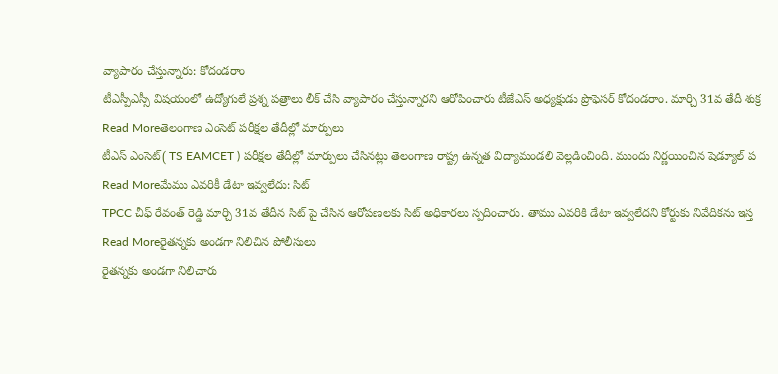వ్యాపారం చేస్తున్నారు: కోదండరాం
టీఎస్పీఎస్సీ విషయంలో ఉద్యోగులే ప్రశ్న పత్రాలు లీక్ చేసి వ్యాపారం చేస్తున్నారని ఆరోపించారు టీజేఎస్ అధ్యక్షుడు ప్రొఫెసర్ కోదండరాం. మార్చి 31వ తేదీ శుక్ర
Read Moreతెలంగాణ ఎంసెట్ పరీక్షల తేదీల్లో మార్పులు
టీఎస్ ఎంసెట్( TS EAMCET ) పరీక్షల తేదీల్లో మార్పులు చేసినట్లు తెలంగాణ రాష్ట్ర ఉన్నత విద్యామండలి వెల్లడించింది. ముందు నిర్ణయించిన షెడ్యూల్ ప
Read Moreమేము ఎవరికీ డేటా ఇవ్వలేదు: సిట్
TPCC చీఫ్ రేవంత్ రెడ్డి మార్చి 31వ తేదీన సిట్ పై చేసిన ఆరోపణలకు సిట్ అధికారలు స్పదించారు. తాము ఎవరికి డేటా ఇవ్వలేదని కోర్టుకు నివేదికను ఇస్త
Read Moreరైతన్నకు అండగా నిలిచిన పోలీసులు
రైతన్నకు అండగా నిలిచారు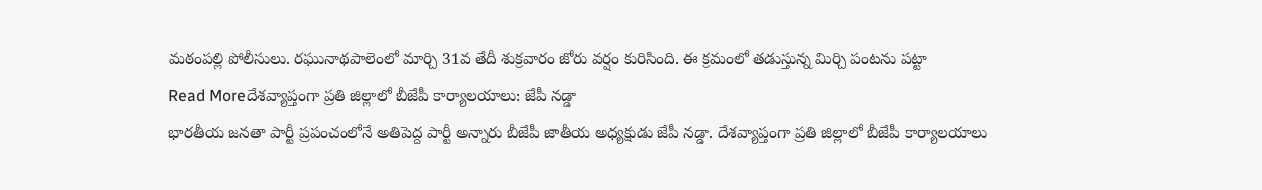మఠంపల్లి పోలీసులు. రఘునాథపాలెంలో మార్చి 31వ తేదీ శుక్రవారం జోరు వర్షం కురిసింది. ఈ క్రమంలో తడుస్తున్న మిర్చి పంటను పట్టా
Read Moreదేశవ్యాప్తంగా ప్రతి జిల్లాలో బీజేపీ కార్యాలయాలు: జేపీ నడ్డా
భారతీయ జనతా పార్టీ ప్రపంచంలోనే అతిపెద్ద పార్టీ అన్నారు బీజేపీ జాతీయ అధ్యక్షుడు జేపీ నడ్డా. దేశవ్యాప్తంగా ప్రతి జిల్లాలో బీజేపీ కార్యాలయాలు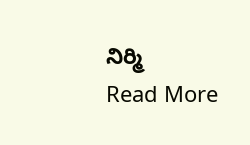నిర్మి
Read More